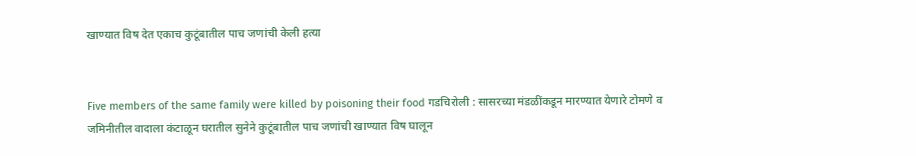खाण्यात विष देत एकाच कुटूंबातील पाच जणांची केली हत्या


Five members of the same family were killed by poisoning their food गडचिरोली : सासरच्या मंडळींकडून मारण्यात येणारे टोमणे व जमिनीतील वादाला कंटाळून घरातील सुनेने कुटूंबातील पाच जणांची खाण्यात विष घालून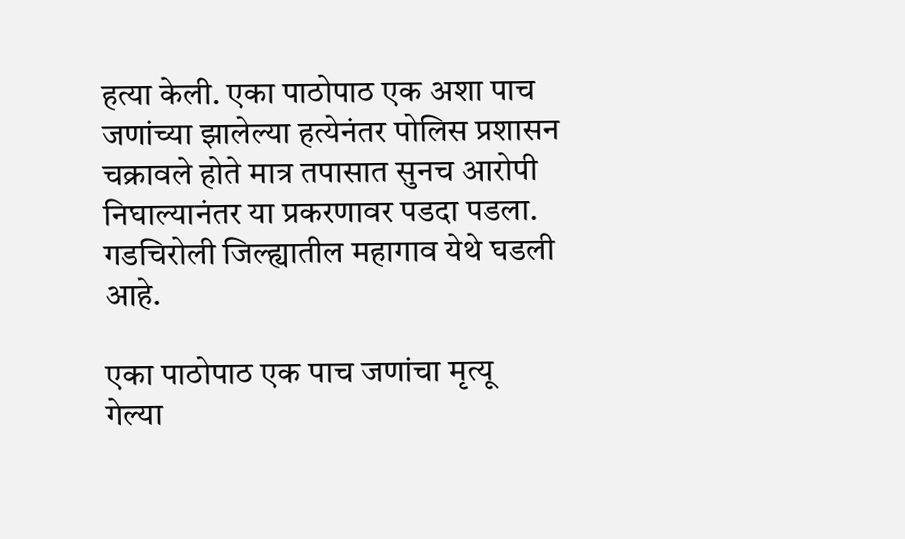हत्या केली. एका पाठोपाठ एक अशा पाच जणांच्या झालेल्या हत्येनंतर पोलिस प्रशासन चक्रावले होते मात्र तपासात सुनच आरोपी निघाल्यानंतर या प्रकरणावर पडदा पडला. गडचिरोली जिल्ह्यातील महागाव येथे घडली आहे.

एका पाठोपाठ एक पाच जणांचा मृत्यू
गेल्या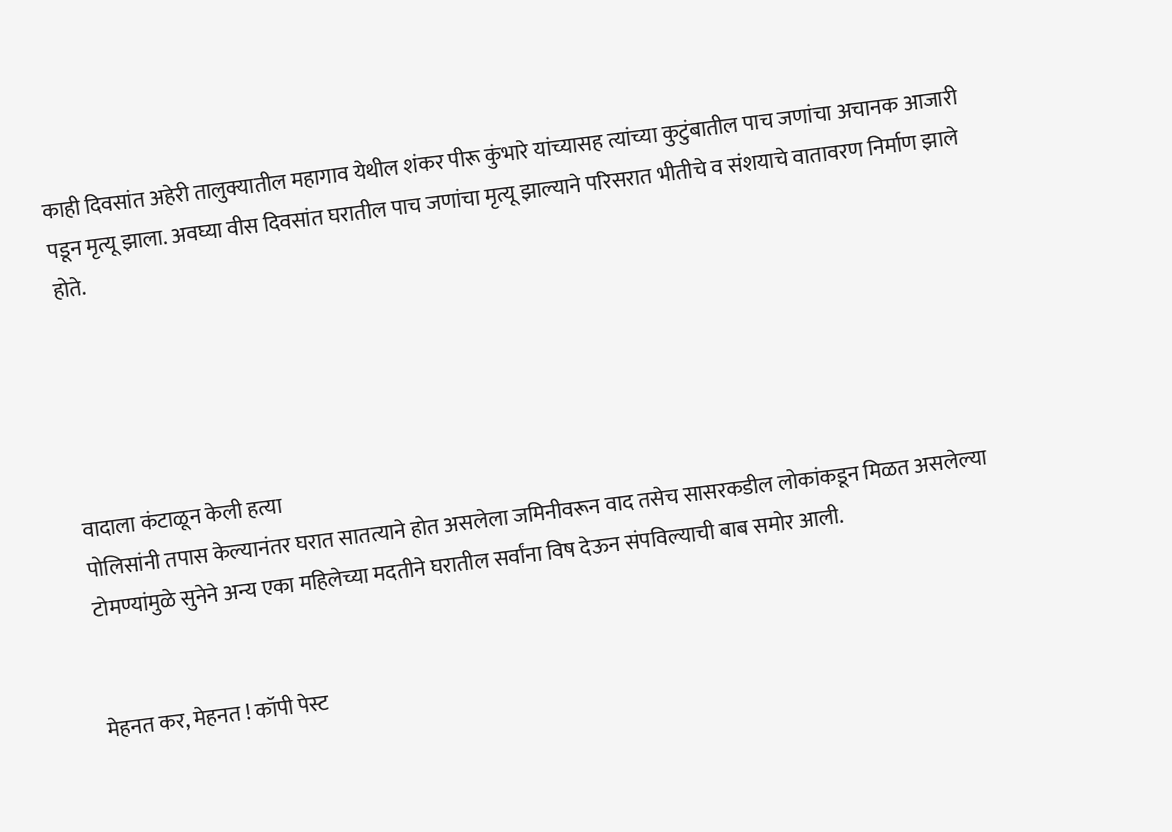काही दिवसांत अहेरी तालुक्यातील महागाव येथील शंकर पीरू कुंभारे यांच्यासह त्यांच्या कुटुंबातील पाच जणांचा अचानक आजारी पडून मृत्यू झाला. अवघ्या वीस दिवसांत घरातील पाच जणांचा मृत्यू झाल्याने परिसरात भीतीचे व संशयाचे वातावरण निर्माण झाले होते.





वादाला कंटाळून केली हत्या
पोलिसांनी तपास केल्यानंतर घरात सातत्याने होत असलेला जमिनीवरून वाद तसेच सासरकडील लोकांकडून मिळत असलेल्या टोमण्यांमुळे सुनेने अन्य एका महिलेच्या मदतीने घरातील सर्वांना विष देऊन संपविल्याची बाब समोर आली.


मेहनत कर, मेहनत ! कॉपी पेस्ट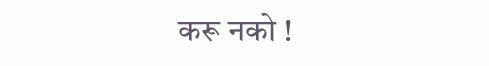करू नको !